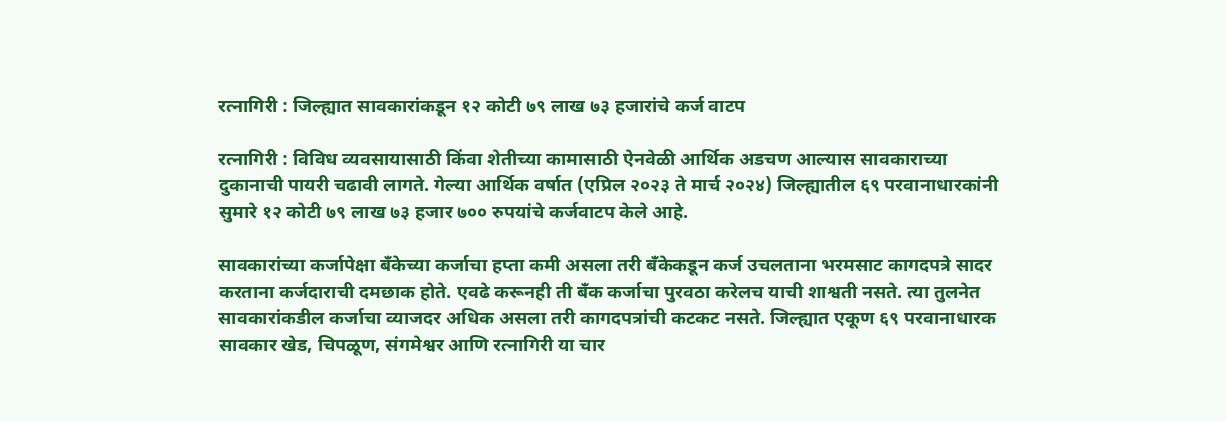रत्नागिरी : जिल्ह्यात सावकारांकडून १२ कोटी ७९ लाख ७३ हजारांचे कर्ज वाटप

रत्नागिरी : विविध व्यवसायासाठी किंवा शेतीच्या कामासाठी ऐनवेळी आर्थिक अडचण आल्यास सावकाराच्या दुकानाची पायरी चढावी लागते. गेल्या आर्थिक वर्षात (एप्रिल २०२३ ते मार्च २०२४) जिल्ह्यातील ६९ परवानाधारकांनी सुमारे १२ कोटी ७९ लाख ७३ हजार ७०० रुपयांचे कर्जवाटप केले आहे.

सावकारांच्या कर्जापेक्षा बँकेच्या कर्जाचा हप्ता कमी असला तरी बँकेकडून कर्ज उचलताना भरमसाट कागदपत्रे सादर करताना कर्जदाराची दमछाक होते. एवढे करूनही ती बँक कर्जाचा पुरवठा करेलच याची शाश्वती नसते. त्या तुलनेत सावकारांकडील कर्जाचा व्याजदर अधिक असला तरी कागदपत्रांची कटकट नसते. जिल्ह्यात एकूण ६९ परवानाधारक सावकार खेड, चिपळूण, संगमेश्वर आणि रत्नागिरी या चार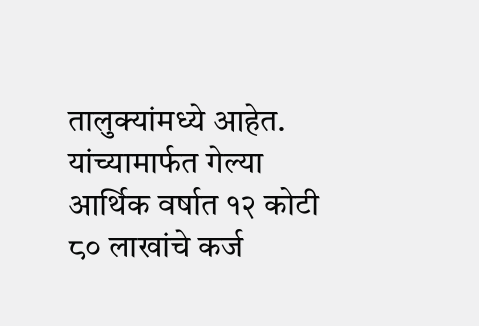तालुक्यांमध्ये आहेत. यांच्यामार्फत गेल्या आर्थिक वर्षात १२ कोटी ८० लाखांचे कर्ज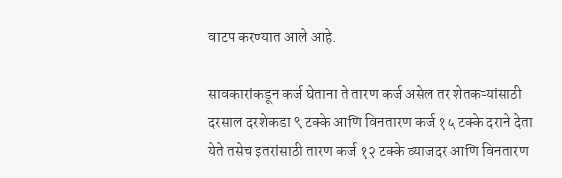वाटप करण्यात आले आहे.

सावकारांकडून कर्ज घेताना ते तारण कर्ज असेल तर शेतकऱ्यांसाठी दरसाल दरशेकडा ९ टक्के आणि विनतारण कर्ज १५ टक्के दराने देता येते तसेच इतरांसाठी तारण कर्ज १२ टक्के व्याजदर आणि विनतारण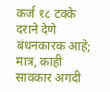कर्ज १८ टक्के दराने देणे बंधनकारक आहे; मात्र, काही सावकार अगदी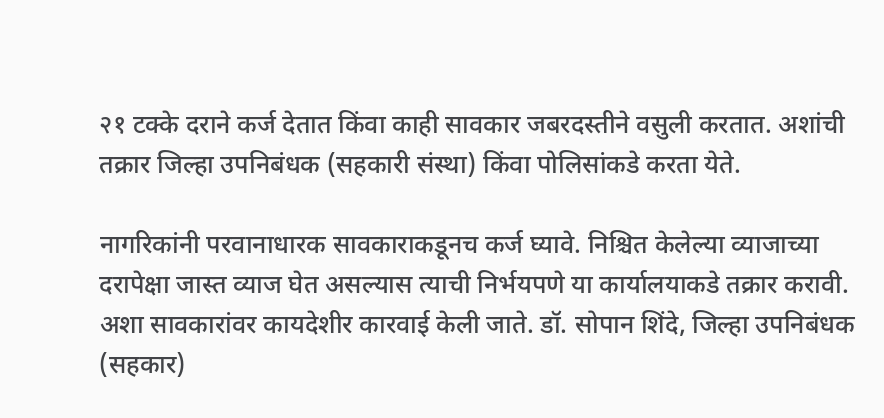२१ टक्के दराने कर्ज देतात किंवा काही सावकार जबरदस्तीने वसुली करतात. अशांची तक्रार जिल्हा उपनिबंधक (सहकारी संस्था) किंवा पोलिसांकडे करता येते.

नागरिकांनी परवानाधारक सावकाराकडूनच कर्ज घ्यावे. निश्चित केलेल्या व्याजाच्या दरापेक्षा जास्त व्याज घेत असल्यास त्याची निर्भयपणे या कार्यालयाकडे तक्रार करावी. अशा सावकारांवर कायदेशीर कारवाई केली जाते. डॉ. सोपान शिंदे, जिल्हा उपनिबंधक (सहकार)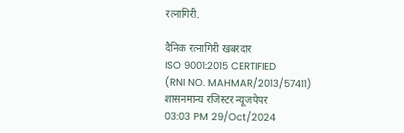रत्नागिरी.

दैनिक रत्नागिरी खबरदार
ISO 9001:2015 CERTIFIED
(RNI NO. MAHMAR/2013/57411)
शासनमान्य रजिस्टर न्यूजपेपर
03:03 PM 29/Oct/2024